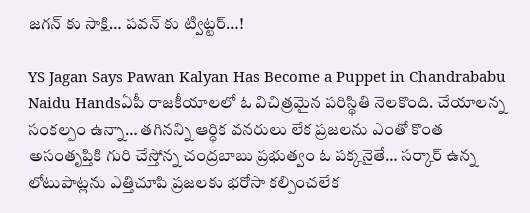జగన్ కు సాక్షి… పవన్ కు ట్విట్టర్…!

YS Jagan Says Pawan Kalyan Has Become a Puppet in Chandrababu Naidu Handsఏపీ రాజకీయాలలో ఓ విచిత్రమైన పరిస్థితి నెలకొంది. చేయాలన్న సంకల్పం ఉన్నా… తగినన్ని ఆర్ధిక వనరులు లేక ప్రజలను ఎంతో కొంత అసంతృప్తికి గురి చేస్తోన్న చంద్రబాబు ప్రభుత్వం ఓ పక్కనైతే… సర్కార్ ఉన్న లోటుపాట్లను ఎత్తిచూపి ప్రజలకు భరోసా కల్పించలేక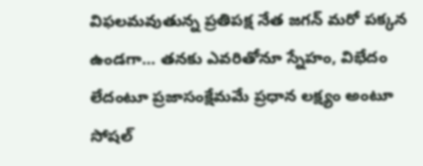విఫలమవుతున్న ప్రతిపక్ష నేత జగన్ మరో పక్కన ఉండగా… తనకు ఎవరితోనూ స్నేహం, విభేదం లేదంటూ ప్రజాసంక్షేమమే ప్రధాన లక్ష్యం అంటూ సోషల్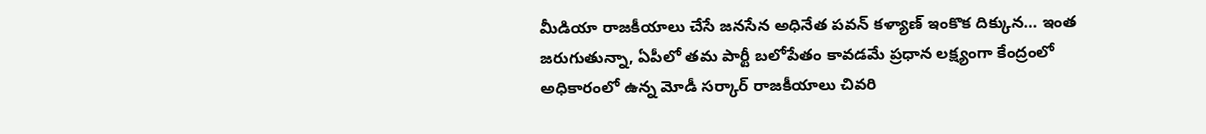మీడియా రాజకీయాలు చేసే జనసేన అధినేత పవన్ కళ్యాణ్ ఇంకొక దిక్కున… ఇంత జరుగుతున్నా, ఏపీలో తమ పార్టీ బలోపేతం కావడమే ప్రధాన లక్ష్యంగా కేంద్రంలో అధికారంలో ఉన్న మోడీ సర్కార్ రాజకీయాలు చివరి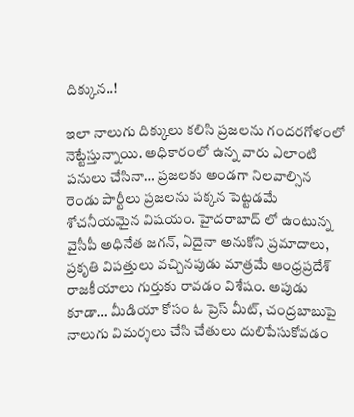దిక్కున..!

ఇలా నాలుగు దిక్కులు కలిసి ప్రజలను గందరగోళంలో నెట్టేస్తున్నాయి. అధికారంలో ఉన్న వారు ఎలాంటి పనులు చేసినా… ప్రజలకు అండగా నిలవాల్సిన రెండు పార్టీలు ప్రజలను పక్కన పెట్టడమే శోచనీయమైన విషయం. హైదరాబాద్ లో ఉంటున్న వైసీపీ అధినేత జగన్, ఏదైనా అనుకోని ప్రమాదాలు, ప్రకృతి విపత్తులు వచ్చినపుడు మాత్రమే ఆంధ్రప్రదేశ్ రాజకీయాలు గుర్తుకు రావడం విశేషం. అపుడు కూడా… మీడియా కోసం ఓ ప్రెస్ మీట్, చంద్రబాబుపై నాలుగు విమర్శలు చేసి చేతులు దులిపేసుకోవడం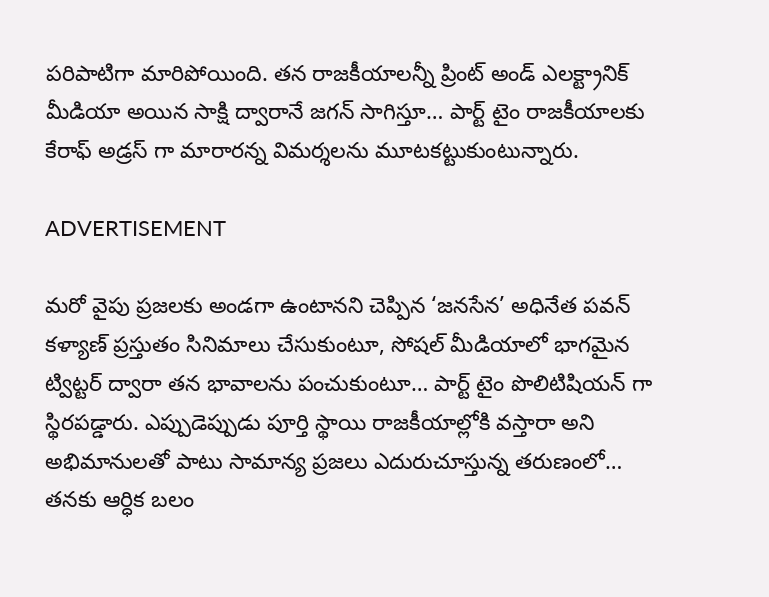పరిపాటిగా మారిపోయింది. తన రాజకీయాలన్నీ ప్రింట్ అండ్ ఎలక్ట్రానిక్ మీడియా అయిన సాక్షి ద్వారానే జగన్ సాగిస్తూ… పార్ట్ టైం రాజకీయాలకు కేరాఫ్ అడ్రస్ గా మారారన్న విమర్శలను మూటకట్టుకుంటున్నారు.

ADVERTISEMENT

మరో వైపు ప్రజలకు అండగా ఉంటానని చెప్పిన ‘జనసేన’ అధినేత పవన్ కళ్యాణ్ ప్రస్తుతం సినిమాలు చేసుకుంటూ, సోషల్ మీడియాలో భాగమైన ట్విట్టర్ ద్వారా తన భావాలను పంచుకుంటూ… పార్ట్ టైం పొలిటిషియన్ గా స్థిరపడ్డారు. ఎప్పుడెప్పుడు పూర్తి స్థాయి రాజకీయాల్లోకి వస్తారా అని అభిమానులతో పాటు సామాన్య ప్రజలు ఎదురుచూస్తున్న తరుణంలో… తనకు ఆర్ధిక బలం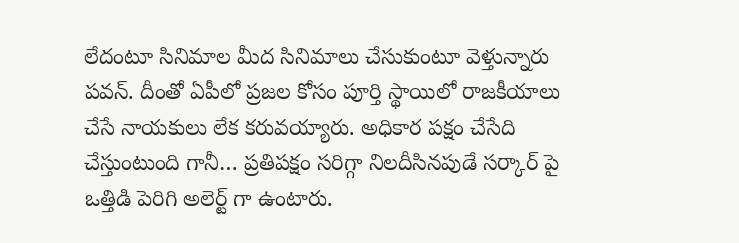లేదంటూ సినిమాల మీద సినిమాలు చేసుకుంటూ వెళ్తున్నారు పవన్. దీంతో ఏపీలో ప్రజల కోసం పూర్తి స్థాయిలో రాజకీయాలు చేసే నాయకులు లేక కరువయ్యారు. అధికార పక్షం చేసేది చేస్తుంటుంది గానీ… ప్రతిపక్షం సరిగ్గా నిలదీసినపుడే సర్కార్ పై ఒత్తిడి పెరిగి అలెర్ట్ గా ఉంటారు.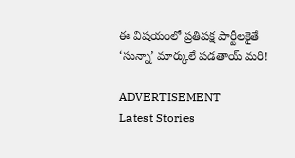ఈ విషయంలో ప్రతిపక్ష పార్టీలకైతే ‘సున్నా’ మార్కులే పడతాయ్ మరి!

ADVERTISEMENT
Latest Stories